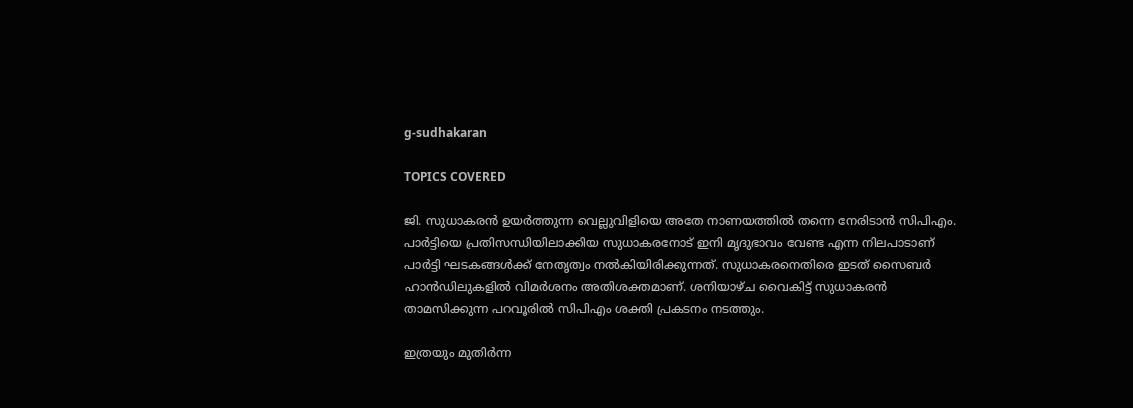g-sudhakaran

TOPICS COVERED

ജി. സുധാകരൻ ഉയർത്തുന്ന വെല്ലുവിളിയെ അതേ നാണയത്തിൽ തന്നെ നേരിടാൻ സിപിഎം. പാർട്ടിയെ പ്രതിസന്ധിയിലാക്കിയ സുധാകരനോട് ഇനി മൃദുഭാവം വേണ്ട എന്ന നിലപാടാണ് പാർട്ടി ഘടകങ്ങൾക്ക് നേതൃത്വം നൽകിയിരിക്കുന്നത്. സുധാകരനെതിരെ ഇടത് സൈബർ ഹാൻഡിലുകളിൽ വിമർശനം അതിശക്തമാണ്. ശനിയാഴ്ച വൈകിട്ട് സുധാകരൻ താമസിക്കുന്ന പറവൂരിൽ സിപിഎം ശക്തി പ്രകടനം നടത്തും.

ഇത്രയും മുതിർന്ന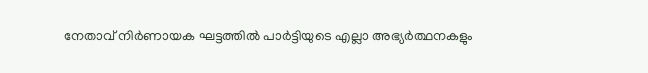നേതാവ് നിർണായക ഘട്ടത്തിൽ പാർട്ടിയുടെ എല്ലാ അഭ്യർത്ഥനകളും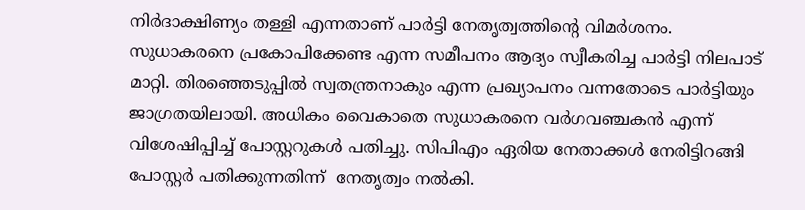നിർദാക്ഷിണ്യം തള്ളി എന്നതാണ് പാർട്ടി നേതൃത്വത്തിൻ്റെ വിമർശനം. സുധാകരനെ പ്രകോപിക്കേണ്ട എന്ന സമീപനം ആദ്യം സ്വീകരിച്ച പാർട്ടി നിലപാട് മാറ്റി. തിരഞ്ഞെടുപ്പിൽ സ്വതന്ത്രനാകും എന്ന പ്രഖ്യാപനം വന്നതോടെ പാർട്ടിയും ജാഗ്രതയിലായി. അധികം വൈകാതെ സുധാകരനെ വർഗവഞ്ചകൻ എന്ന് വിശേഷിപ്പിച്ച് പോസ്റ്ററുകൾ പതിച്ചു. സിപിഎം ഏരിയ നേതാക്കൾ നേരിട്ടിറങ്ങി പോസ്റ്റർ പതിക്കുന്നതിന്ന്  നേതൃത്വം നൽകി.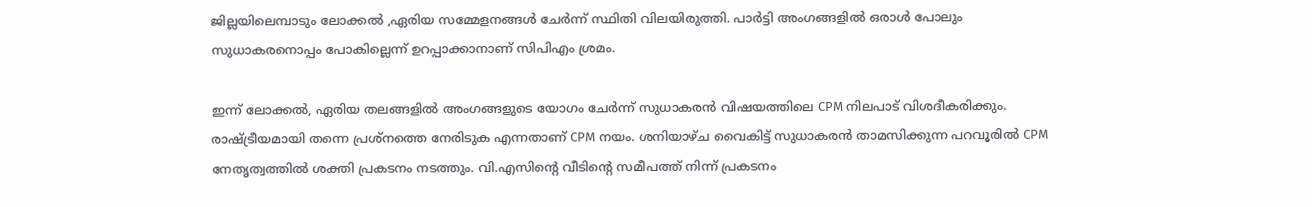ജില്ലയിലെമ്പാടും ലോക്കൽ ,ഏരിയ സമ്മേളനങ്ങൾ ചേർന്ന് സ്ഥിതി വിലയിരുത്തി. പാർട്ടി അംഗങ്ങളിൽ ഒരാൾ പോലും സുധാകരനൊപ്പം പോകില്ലെന്ന് ഉറപ്പാക്കാനാണ് സിപിഎം ശ്രമം.

ഇന്ന് ലോക്കൽ, ഏരിയ തലങ്ങളിൽ അംഗങ്ങളുടെ യോഗം ചേർന്ന് സുധാകരൻ വിഷയത്തിലെ CPM നിലപാട് വിശദീകരിക്കും. രാഷ്ട്രീയമായി തന്നെ പ്രശ്നത്തെ നേരിടുക എന്നതാണ് CPM നയം. ശനിയാഴ്ച വൈകിട്ട് സുധാകരൻ താമസിക്കുന്ന പറവൂരിൽ CPM നേതൃത്വത്തിൽ ശക്തി പ്രകടനം നടത്തും. വി.എസിൻ്റെ വീടിൻ്റെ സമീപത്ത് നിന്ന് പ്രകടനം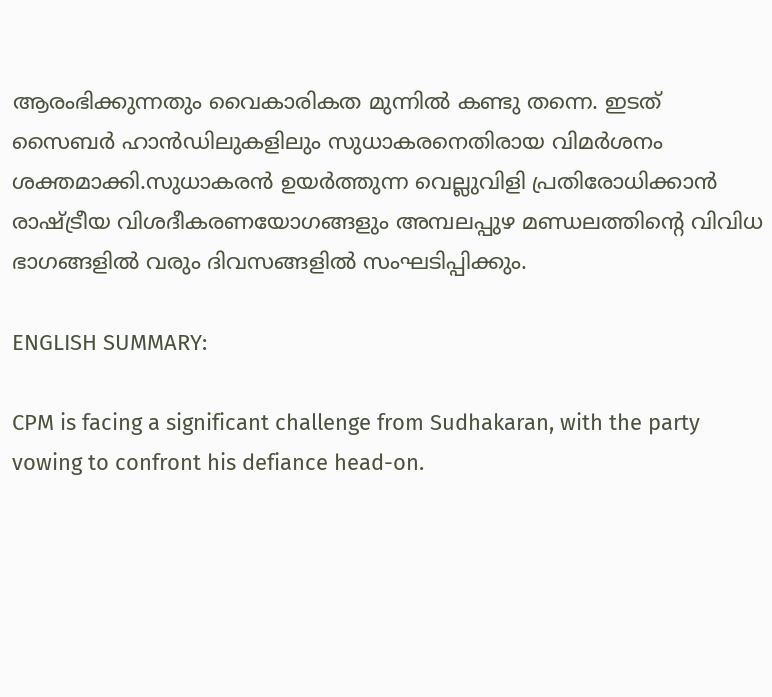ആരംഭിക്കുന്നതും വൈകാരികത മുന്നിൽ കണ്ടു തന്നെ. ഇടത് സൈബർ ഹാൻഡിലുകളിലും സുധാകരനെതിരായ വിമർശനം ശക്തമാക്കി.സുധാകരൻ ഉയർത്തുന്ന വെല്ലുവിളി പ്രതിരോധിക്കാൻ രാഷ്ട്രീയ വിശദീകരണയോഗങ്ങളും അമ്പലപ്പുഴ മണ്ഡലത്തിൻ്റെ വിവിധ ഭാഗങ്ങളിൽ വരും ദിവസങ്ങളിൽ സംഘടിപ്പിക്കും.

ENGLISH SUMMARY:

CPM is facing a significant challenge from Sudhakaran, with the party vowing to confront his defiance head-on.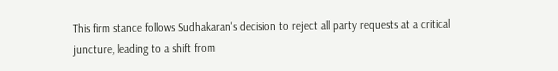This firm stance follows Sudhakaran's decision to reject all party requests at a critical juncture, leading to a shift from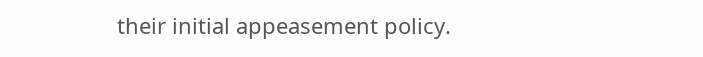their initial appeasement policy.